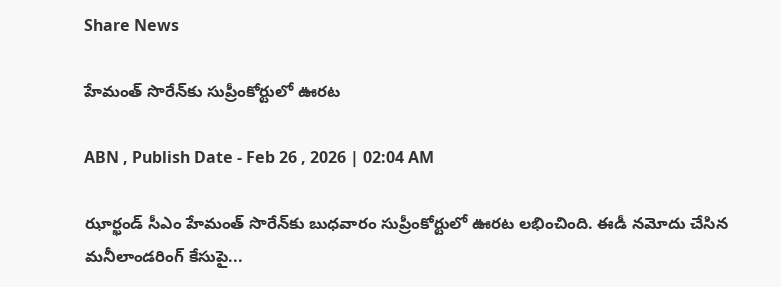Share News

హేమంత్‌ సొరేన్‌కు సుప్రీంకోర్టులో ఊరట

ABN , Publish Date - Feb 26 , 2026 | 02:04 AM

ఝార్ఖండ్‌ సీఎం హేమంత్‌ సొరేన్‌కు బుధవారం సుప్రీంకోర్టులో ఊరట లభించింది. ఈడీ నమోదు చేసిన మనీలాండరింగ్‌ కేసుపై...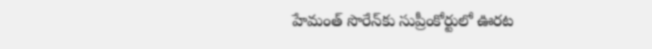హేమంత్‌ సొరేన్‌కు సుప్రీంకోర్టులో ఊరట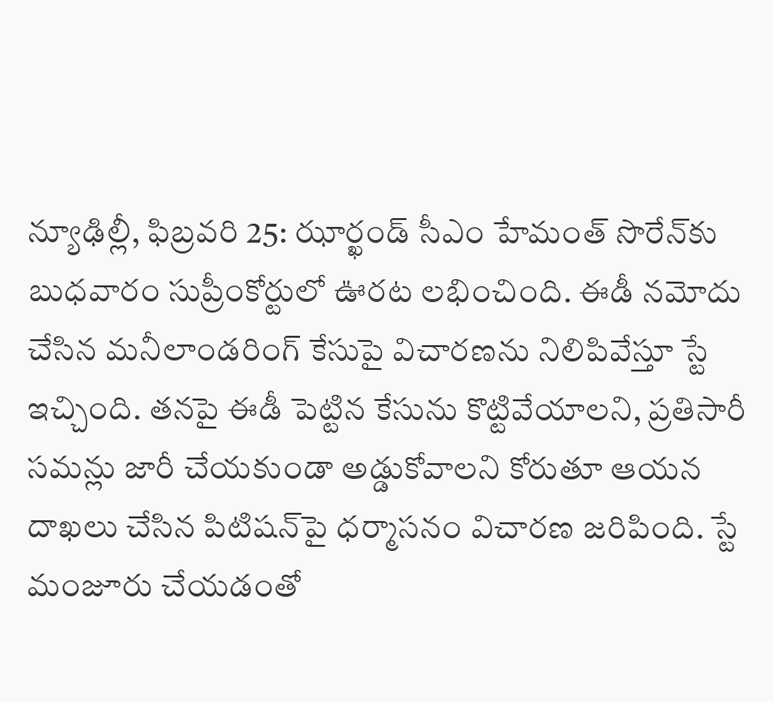న్యూఢిల్లీ, ఫిబ్రవరి 25: ఝార్ఖండ్‌ సీఎం హేమంత్‌ సొరేన్‌కు బుధవారం సుప్రీంకోర్టులో ఊరట లభించింది. ఈడీ నమోదు చేసిన మనీలాండరింగ్‌ కేసుపై విచారణను నిలిపివేస్తూ స్టే ఇచ్చింది. తనపై ఈడీ పెట్టిన కేసును కొట్టివేయాలని, ప్రతిసారీ సమన్లు జారీ చేయకుండా అడ్డుకోవాలని కోరుతూ ఆయన దాఖలు చేసిన పిటిషన్‌పై ధర్మాసనం విచారణ జరిపింది. స్టే మంజూరు చేయడంతో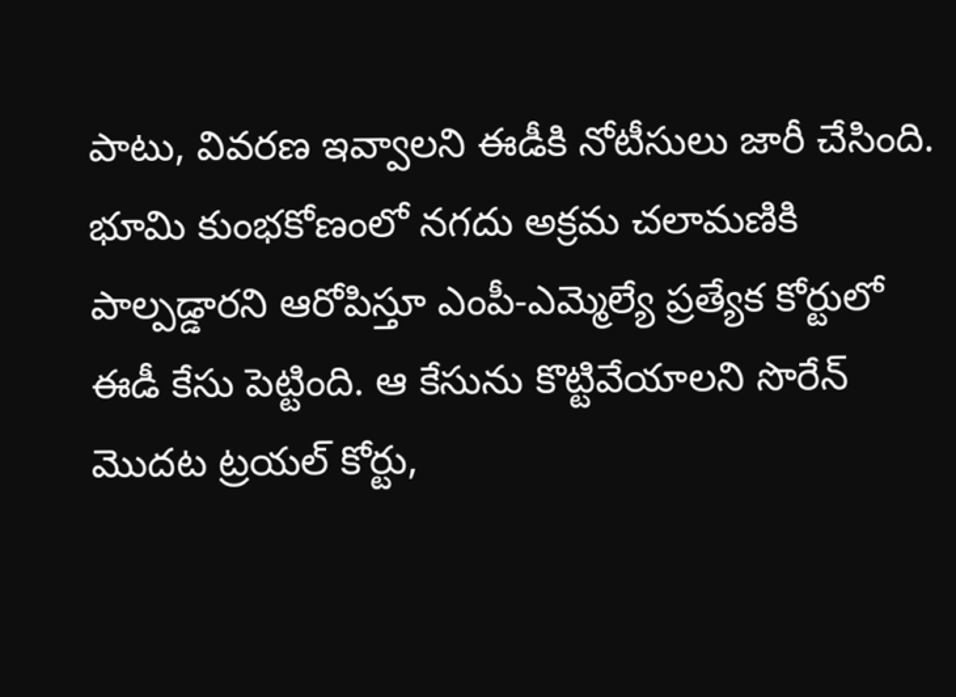పాటు, వివరణ ఇవ్వాలని ఈడీకి నోటీసులు జారీ చేసింది. భూమి కుంభకోణంలో నగదు అక్రమ చలామణికి పాల్పడ్డారని ఆరోపిస్తూ ఎంపీ-ఎమ్మెల్యే ప్రత్యేక కోర్టులో ఈడీ కేసు పెట్టింది. ఆ కేసును కొట్టివేయాలని సొరేన్‌ మొదట ట్రయల్‌ కోర్టు,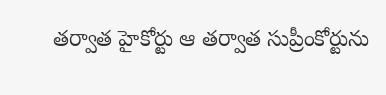తర్వాత హైకోర్టు ఆ తర్వాత సుప్రీంకోర్టును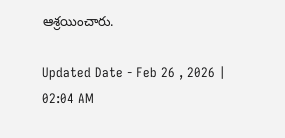ఆశ్రయించారు.

Updated Date - Feb 26 , 2026 | 02:04 AM